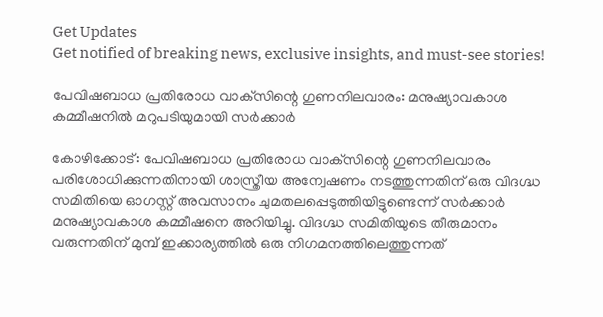Get Updates
Get notified of breaking news, exclusive insights, and must-see stories!

പേവിഷബാധ പ്രതിരോധ വാക്‌സിന്റെ ഗുണനിലവാരം: മനുഷ്യാവകാശ കമ്മീഷനില്‍ മറുപടിയുമായി സര്‍ക്കാര്‍

കോഴിക്കോട്: പേവിഷബാധ പ്രതിരോധ വാക്‌സിന്റെ ഗുണനിലവാരം പരിശോധിക്കുന്നതിനായി ശാസ്ത്രീയ അന്വേഷണം നടത്തുന്നതിന് ഒരു വിദഗ്ദ്ധ സമിതിയെ ഓഗസ്റ്റ് അവസാനം ചുമതലപ്പെടുത്തിയിട്ടുണ്ടെന്ന് സര്‍ക്കാര്‍ മനുഷ്യാവകാശ കമ്മീഷനെ അറിയിച്ചു. വിദഗ്ദ്ധ സമിതിയുടെ തീരുമാനം വരുന്നതിന് മുമ്പ് ഇക്കാര്യത്തില്‍ ഒരു നിഗമനത്തിലെത്തുന്നത്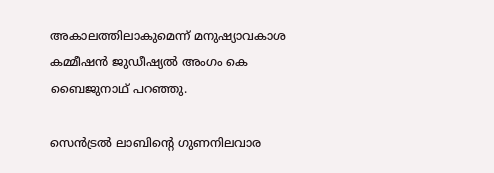അകാലത്തിലാകുമെന്ന് മനുഷ്യാവകാശ കമ്മീഷന്‍ ജുഡീഷ്യല്‍ അംഗം കെ ബൈജുനാഥ് പറഞ്ഞു.

സെന്‍ട്രല്‍ ലാബിന്റെ ഗുണനിലവാര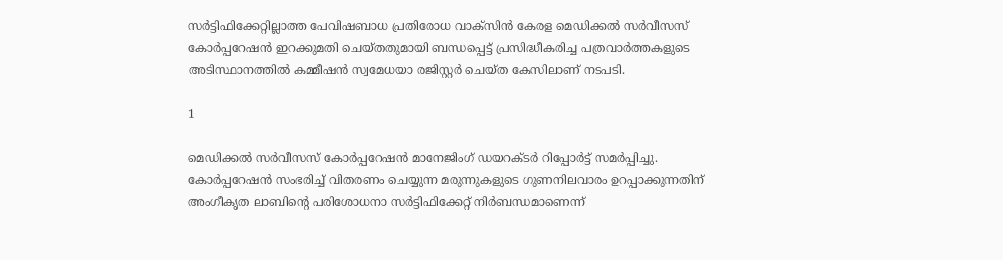സര്‍ട്ടിഫിക്കേറ്റില്ലാത്ത പേവിഷബാധ പ്രതിരോധ വാക്‌സിന്‍ കേരള മെഡിക്കല്‍ സര്‍വീസസ് കോര്‍പ്പറേഷന്‍ ഇറക്കുമതി ചെയ്തതുമായി ബന്ധപ്പെട്ട് പ്രസിദ്ധീകരിച്ച പത്രവാര്‍ത്തകളുടെ അടിസ്ഥാനത്തില്‍ കമ്മീഷന്‍ സ്വമേധയാ രജിസ്റ്റര്‍ ചെയ്ത കേസിലാണ് നടപടി.

1

മെഡിക്കല്‍ സര്‍വീസസ് കോര്‍പ്പറേഷന്‍ മാനേജിംഗ് ഡയറക്ടര്‍ റിപ്പോര്‍ട്ട് സമര്‍പ്പിച്ചു. കോര്‍പ്പറേഷന്‍ സംഭരിച്ച് വിതരണം ചെയ്യുന്ന മരുന്നുകളുടെ ഗുണനിലവാരം ഉറപ്പാക്കുന്നതിന് അംഗീകൃത ലാബിന്റെ പരിശോധനാ സര്‍ട്ടിഫിക്കേറ്റ് നിര്‍ബന്ധമാണെന്ന്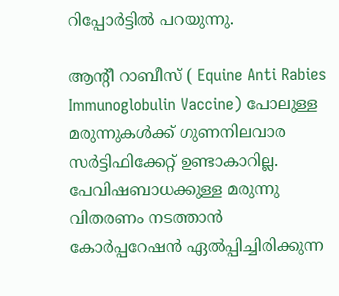റിപ്പോര്‍ട്ടില്‍ പറയുന്നു.

ആന്റീ റാബീസ് ( Equine Anti Rabies Immunoglobulin Vaccine) പോലുള്ള മരുന്നുകള്‍ക്ക് ഗുണനിലവാര സര്‍ട്ടിഫിക്കേറ്റ് ഉണ്ടാകാറില്ല. പേവിഷബാധക്കുള്ള മരുന്നു വിതരണം നടത്താന്‍ കോര്‍പ്പറേഷന്‍ ഏല്‍പ്പിച്ചിരിക്കുന്ന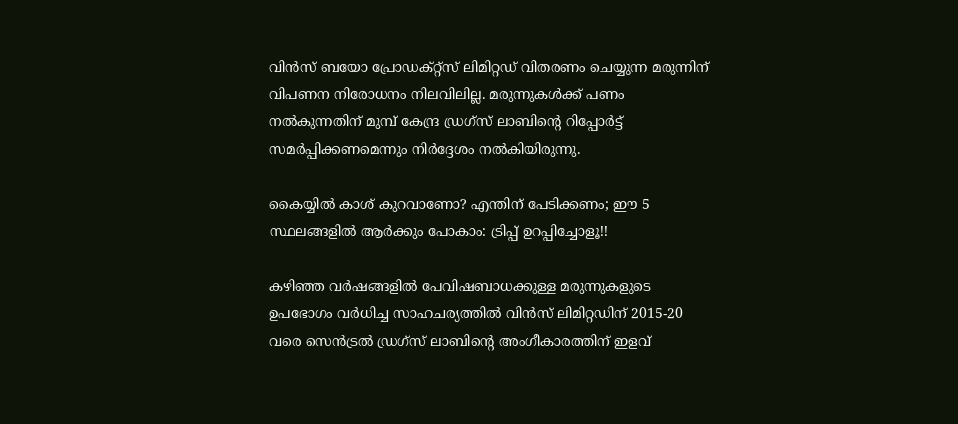വിന്‍സ് ബയോ പ്രോഡക്റ്റ്‌സ് ലിമിറ്റഡ് വിതരണം ചെയ്യുന്ന മരുന്നിന് വിപണന നിരോധനം നിലവിലില്ല. മരുന്നുകള്‍ക്ക് പണം നല്‍കുന്നതിന് മുമ്പ് കേന്ദ്ര ഡ്രഗ്‌സ് ലാബിന്റെ റിപ്പോര്‍ട്ട് സമര്‍പ്പിക്കണമെന്നും നിര്‍ദ്ദേശം നല്‍കിയിരുന്നു.

കൈയ്യില്‍ കാശ് കുറവാണോ? എന്തിന് പേടിക്കണം; ഈ 5 സ്ഥലങ്ങളില്‍ ആര്‍ക്കും പോകാം: ട്രിപ്പ് ഉറപ്പിച്ചോളൂ!!

കഴിഞ്ഞ വര്‍ഷങ്ങളില്‍ പേവിഷബാധക്കുള്ള മരുന്നുകളുടെ ഉപഭോഗം വര്‍ധിച്ച സാഹചര്യത്തില്‍ വിന്‍സ് ലിമിറ്റഡിന് 2015-20 വരെ സെന്‍ട്രല്‍ ഡ്രഗ്‌സ് ലാബിന്റെ അംഗീകാരത്തിന് ഇളവ്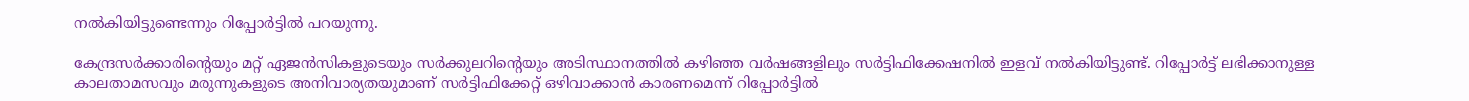നല്‍കിയിട്ടുണ്ടെന്നും റിപ്പോര്‍ട്ടില്‍ പറയുന്നു.

കേന്ദ്രസര്‍ക്കാരിന്റെയും മറ്റ് ഏജന്‍സികളുടെയും സര്‍ക്കുലറിന്റെയും അടിസ്ഥാനത്തില്‍ കഴിഞ്ഞ വര്‍ഷങ്ങളിലും സര്‍ട്ടിഫിക്കേഷനില്‍ ഇളവ് നല്‍കിയിട്ടുണ്ട്. റിപ്പോര്‍ട്ട് ലഭിക്കാനുള്ള കാലതാമസവും മരുന്നുകളുടെ അനിവാര്യതയുമാണ് സര്‍ട്ടിഫിക്കേറ്റ് ഒഴിവാക്കാന്‍ കാരണമെന്ന് റിപ്പോര്‍ട്ടില്‍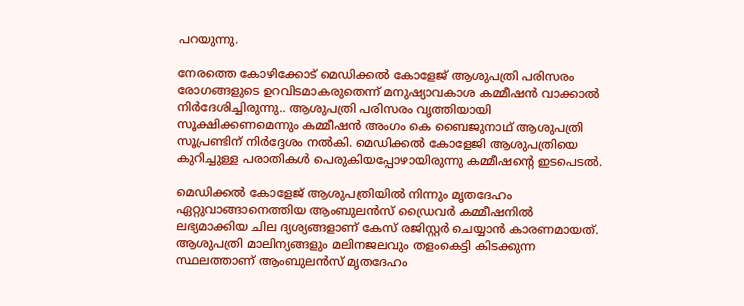പറയുന്നു.

നേരത്തെ കോഴിക്കോട് മെഡിക്കല്‍ കോളേജ് ആശുപത്രി പരിസരം രോഗങ്ങളുടെ ഉറവിടമാകരുതെന്ന് മനുഷ്യാവകാശ കമ്മീഷന്‍ വാക്കാല്‍ നിര്‍ദേശിച്ചിരുന്നു.. ആശുപത്രി പരിസരം വൃത്തിയായി സൂക്ഷിക്കണമെന്നും കമ്മീഷന്‍ അംഗം കെ ബൈജുനാഥ് ആശുപത്രി സൂപ്രണ്ടിന് നിര്‍ദ്ദേശം നല്‍കി. മെഡിക്കല്‍ കോളേജി ആശുപത്രിയെ കുറിച്ചുള്ള പരാതികള്‍ പെരുകിയപ്പോഴായിരുന്നു കമ്മീഷന്റെ ഇടപെടല്‍.

മെഡിക്കല്‍ കോളേജ് ആശുപത്രിയില്‍ നിന്നും മൃതദേഹം ഏറ്റുവാങ്ങാനെത്തിയ ആംബുലന്‍സ് ഡ്രൈവര്‍ കമ്മീഷനില്‍ ലഭ്യമാക്കിയ ചില ദ്യശ്യങ്ങളാണ് കേസ് രജിസ്റ്റര്‍ ചെയ്യാന്‍ കാരണമായത്. ആശുപത്രി മാലിന്യങ്ങളും മലിനജലവും തളംകെട്ടി കിടക്കുന്ന സ്ഥലത്താണ് ആംബുലന്‍സ് മൃതദേഹം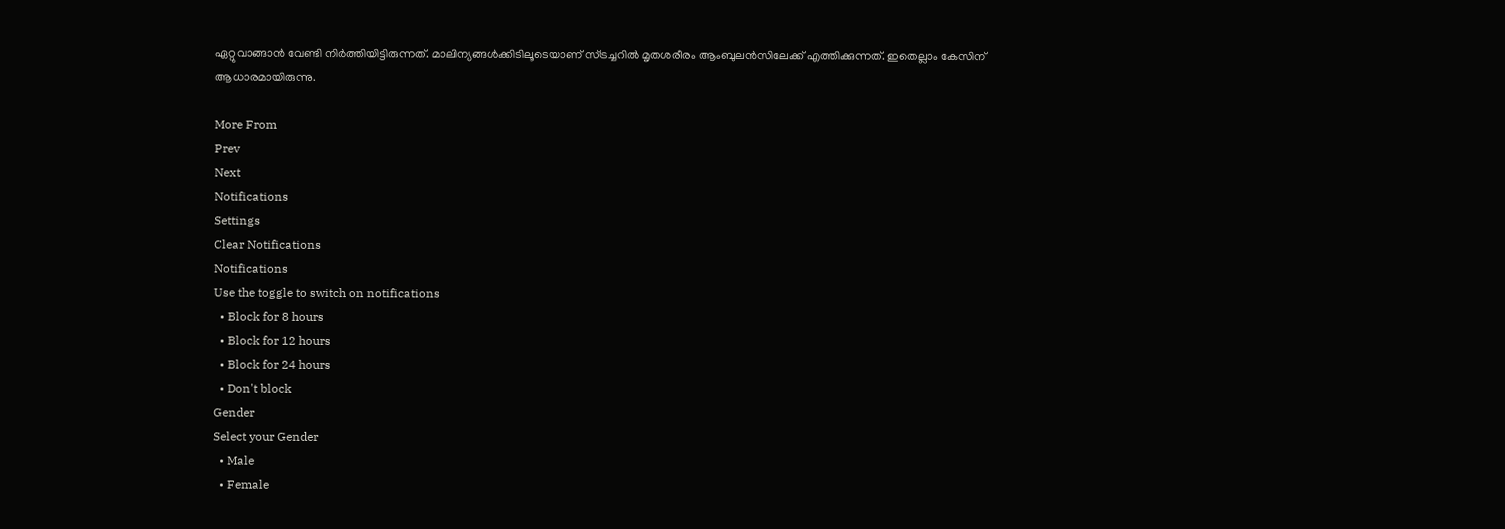ഏറ്റുവാങ്ങാന്‍ വേണ്ടി നിര്‍ത്തിയിട്ടിരുന്നത്. മാലിന്യങ്ങള്‍ക്കിടിലൂടെയാണ് സ്ട്രച്ചറില്‍ മൃതശരീരം ആംബുലന്‍സിലേക്ക് എത്തിക്കുന്നത്. ഇതെല്ലാം കേസിന് ആധാരമായിരുന്നു.

More From
Prev
Next
Notifications
Settings
Clear Notifications
Notifications
Use the toggle to switch on notifications
  • Block for 8 hours
  • Block for 12 hours
  • Block for 24 hours
  • Don't block
Gender
Select your Gender
  • Male
  • Female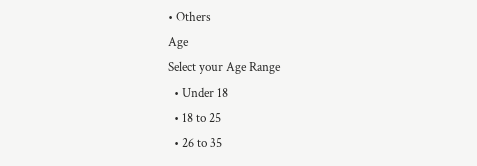• Others
Age
Select your Age Range
  • Under 18
  • 18 to 25
  • 26 to 35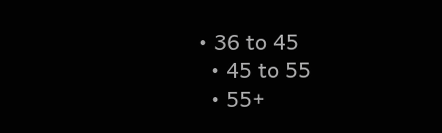• 36 to 45
  • 45 to 55
  • 55+